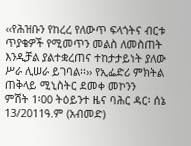‹‹የሕዝቡን የከረረ የለውጥ ፍላጎትና ብርቱ ጥያቄዎች የሚመጥን መልስ ለመስጠት እንዲቻል ያልተቋረጠና ተከታታይነት ያለው ሥራ ሊሠራ ይገባል፡፡›› የኢፌድሪ ምክትል ጠቅላይ ሚኒስትር ደመቀ መኮንን
ምሽት 1፡00 ትዕይንተ ዜና ባሕር ዳር፡ ሰኔ 13/2011ዓ.ም (አብመድ)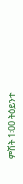ምሽት 1፡00 ትዕይንተ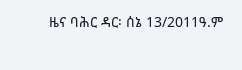ዜና ባሕር ዳር፡ ሰኔ 13/2011ዓ.ም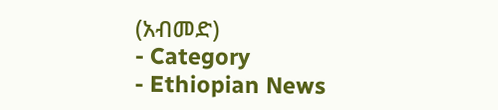(አብመድ)
- Category
- Ethiopian News